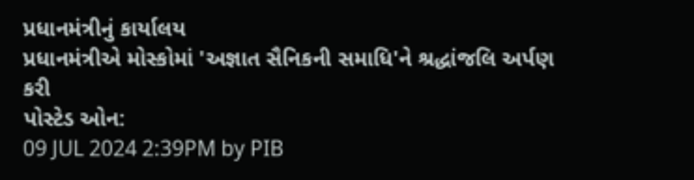પ્રધાનમંત્રીનું કાર્યાલય
પ્રધાનમંત્રીએ મોસ્કોમાં 'અજ્ઞાત સૈનિકની સમાધિ'ને શ્રદ્ધાંજલિ અર્પણ કરી
પોસ્ટેડ ઓન:
09 JUL 2024 2:39PM by PIB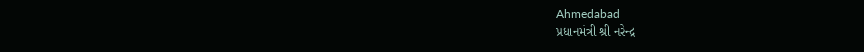Ahmedabad
પ્રધાનમંત્રી શ્રી નરેન્દ્ર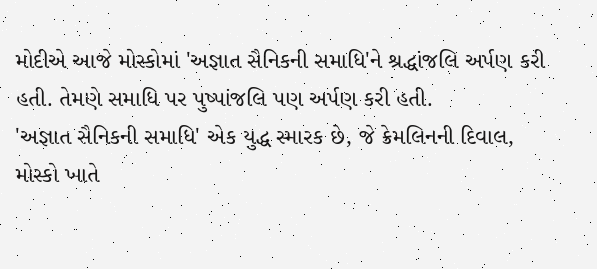મોદીએ આજે મોસ્કોમાં 'અજ્ઞાત સૈનિકની સમાધિ'ને શ્રદ્ધાંજલિ અર્પણ કરી હતી. તેમણે સમાધિ પર પુષ્પાંજલિ પણ અર્પણ કરી હતી.
'અજ્ઞાત સૈનિકની સમાધિ' એક યુદ્ધ સ્મારક છે, જે ક્રેમલિનની દિવાલ, મોસ્કો ખાતે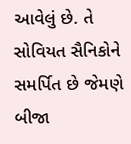આવેલું છે. તે સોવિયત સૈનિકોને સમર્પિત છે જેમણે બીજા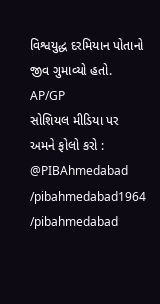વિશ્વયુદ્ધ દરમિયાન પોતાનો જીવ ગુમાવ્યો હતો.
AP/GP
સોશિયલ મીડિયા પર અમને ફોલો કરો :
@PIBAhmedabad
/pibahmedabad1964
/pibahmedabad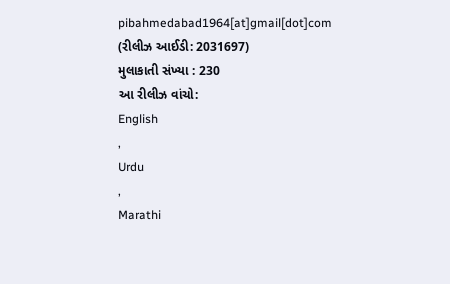pibahmedabad1964[at]gmail[dot]com
(રીલીઝ આઈડી: 2031697)
મુલાકાતી સંખ્યા : 230
આ રીલીઝ વાંચો:
English
,
Urdu
,
Marathi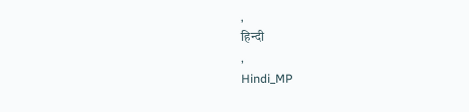,
हिन्दी
,
Hindi_MP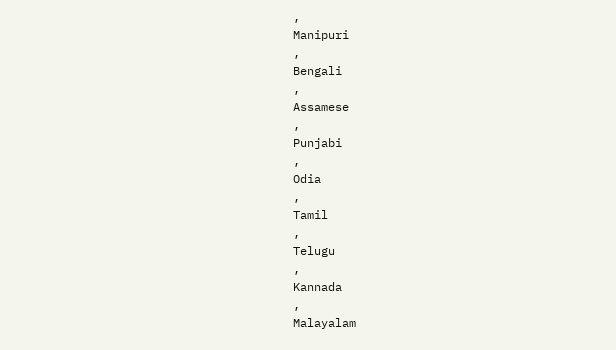,
Manipuri
,
Bengali
,
Assamese
,
Punjabi
,
Odia
,
Tamil
,
Telugu
,
Kannada
,
Malayalam